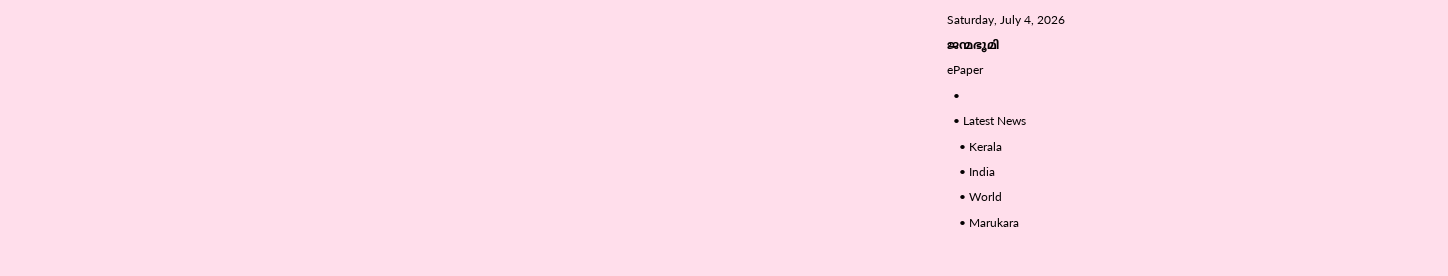Saturday, July 4, 2026
ജന്മഭൂമി
ePaper
  •
  • Latest News
    • Kerala
    • India
    • World
    • Marukara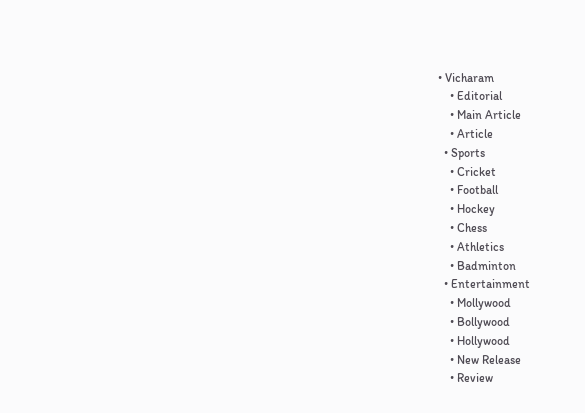• Vicharam
    • Editorial
    • Main Article
    • Article
  • Sports
    • Cricket
    • Football
    • Hockey
    • Chess
    • Athletics
    • Badminton
  • Entertainment
    • Mollywood
    • Bollywood
    • Hollywood
    • New Release
    • Review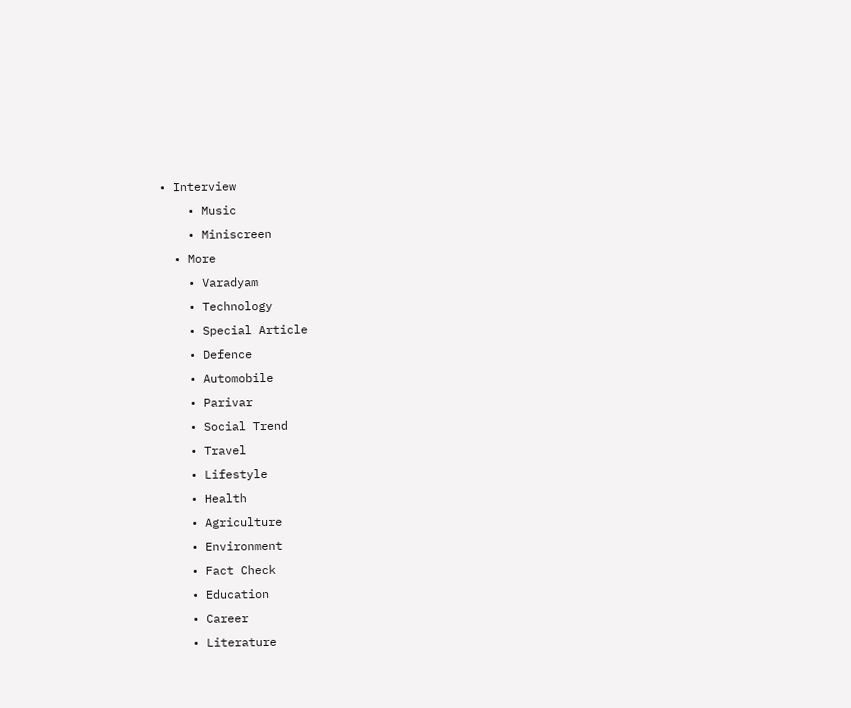• Interview
    • Music
    • Miniscreen
  • More
    • Varadyam
    • Technology
    • Special Article
    • Defence
    • Automobile
    • Parivar
    • Social Trend
    • Travel
    • Lifestyle
    • Health
    • Agriculture
    • Environment
    • Fact Check
    • Education
    • Career
    • Literature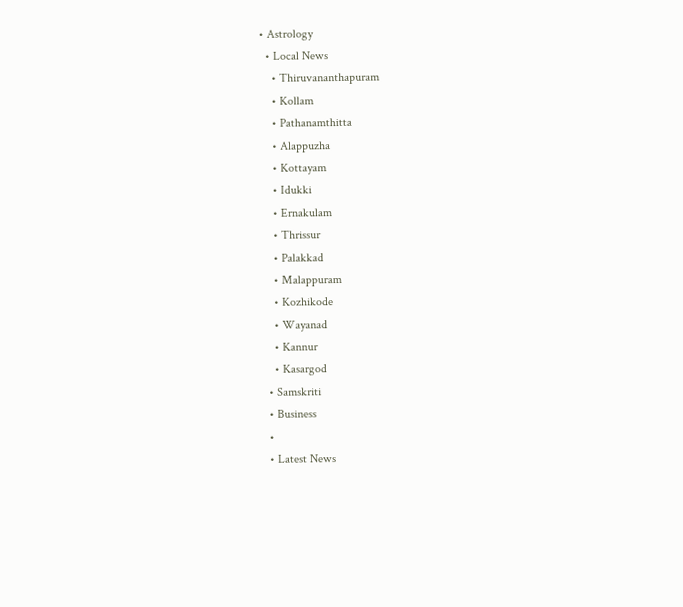• Astrology
  • Local News
    • Thiruvananthapuram
    • Kollam
    • Pathanamthitta
    • Alappuzha
    • Kottayam
    • Idukki
    • Ernakulam
    • Thrissur
    • Palakkad
    • Malappuram
    • Kozhikode
    • Wayanad
    • Kannur
    • Kasargod
  • Samskriti
  • Business
  •
  • Latest News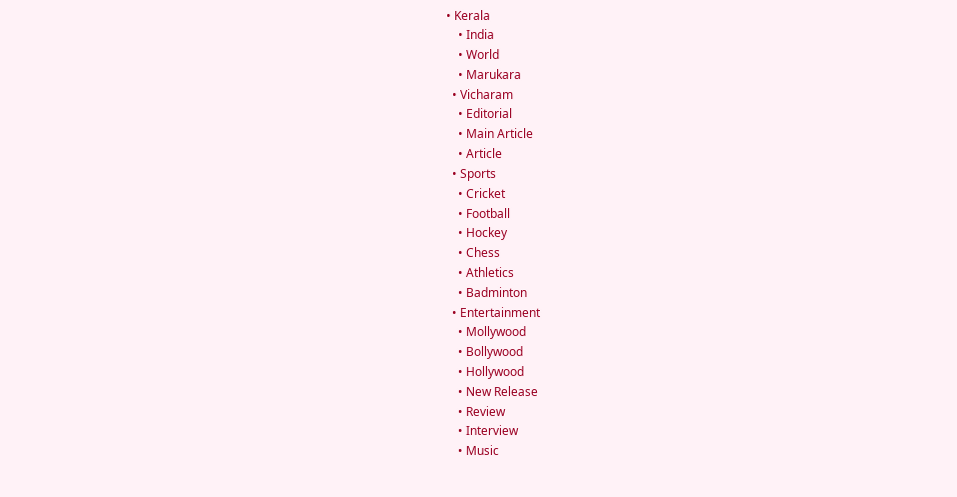• Kerala
    • India
    • World
    • Marukara
  • Vicharam
    • Editorial
    • Main Article
    • Article
  • Sports
    • Cricket
    • Football
    • Hockey
    • Chess
    • Athletics
    • Badminton
  • Entertainment
    • Mollywood
    • Bollywood
    • Hollywood
    • New Release
    • Review
    • Interview
    • Music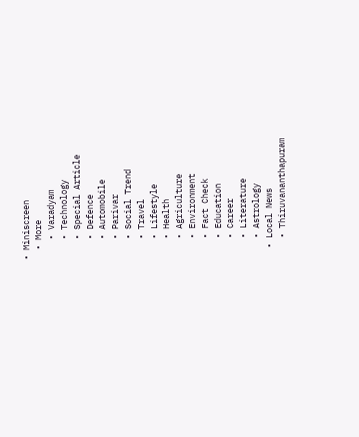• Miniscreen
  • More
    • Varadyam
    • Technology
    • Special Article
    • Defence
    • Automobile
    • Parivar
    • Social Trend
    • Travel
    • Lifestyle
    • Health
    • Agriculture
    • Environment
    • Fact Check
    • Education
    • Career
    • Literature
    • Astrology
  • Local News
    • Thiruvananthapuram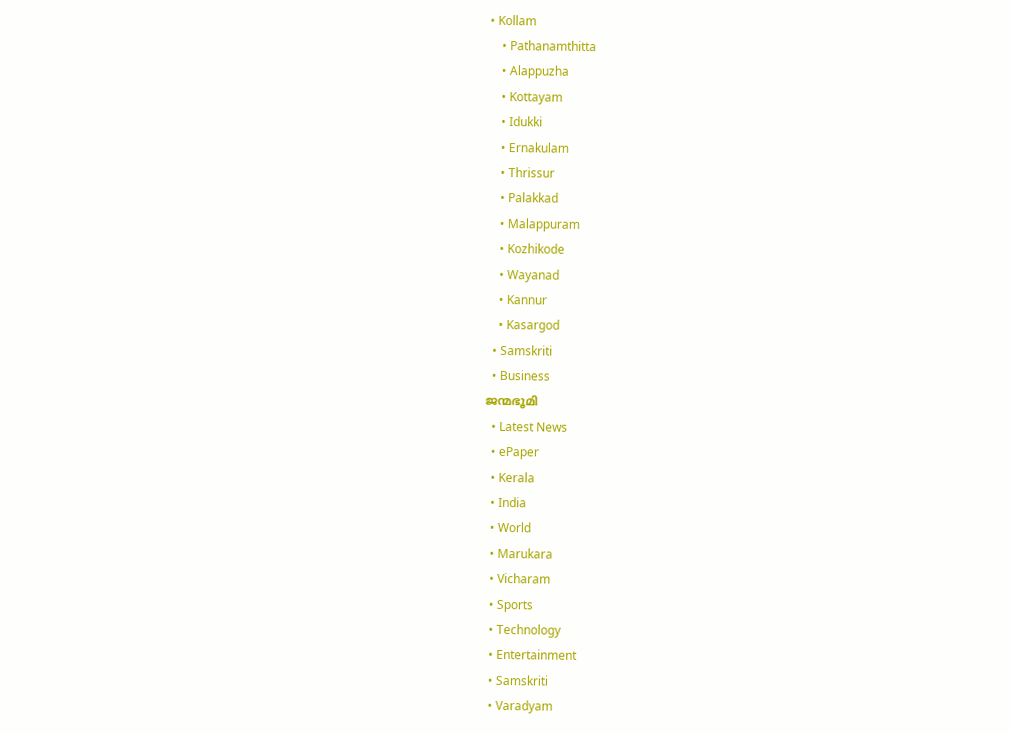• Kollam
    • Pathanamthitta
    • Alappuzha
    • Kottayam
    • Idukki
    • Ernakulam
    • Thrissur
    • Palakkad
    • Malappuram
    • Kozhikode
    • Wayanad
    • Kannur
    • Kasargod
  • Samskriti
  • Business
ജന്മഭൂമി
  • Latest News
  • ePaper
  • Kerala
  • India
  • World
  • Marukara
  • Vicharam
  • Sports
  • Technology
  • Entertainment
  • Samskriti
  • Varadyam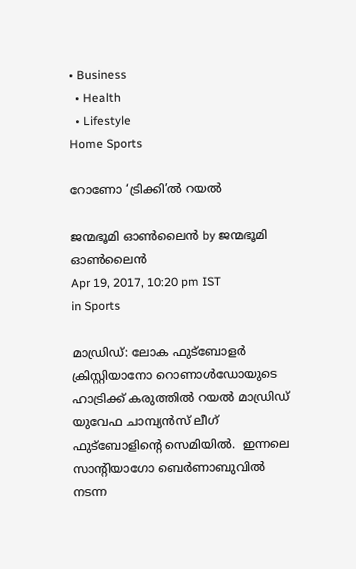• Business
  • Health
  • Lifestyle
Home Sports

റോണോ ‘ട്രിക്കി’ല്‍ റയല്‍

ജന്മഭൂമി ഓണ്‍ലൈന്‍ by ജന്മഭൂമി ഓണ്‍ലൈന്‍
Apr 19, 2017, 10:20 pm IST
in Sports

മാഡ്രിഡ്: ലോക ഫുട്‌ബോളര്‍ ക്രിസ്റ്റിയാനോ റൊണാള്‍ഡോയുടെ ഹാട്രിക്ക് കരുത്തില്‍ റയല്‍ മാഡ്രിഡ് യുവേഫ ചാമ്പ്യന്‍സ് ലീഗ് ഫുട്‌ബോളിന്റെ സെമിയില്‍.  ഇന്നലെ സാന്റിയാഗോ ബെര്‍ണാബുവില്‍ നടന്ന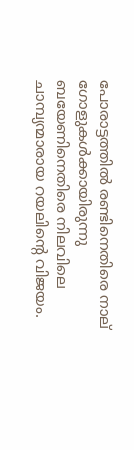പോരാട്ടത്തില്‍ രണ്ടിനെതിരെ നാല് ഗോളുകള്‍ക്കായിരുന്നു ബയേണിനെതിരെ നിലവിലെ ചാമ്പ്യന്മാരായ റയലിന്റെ വിജയം.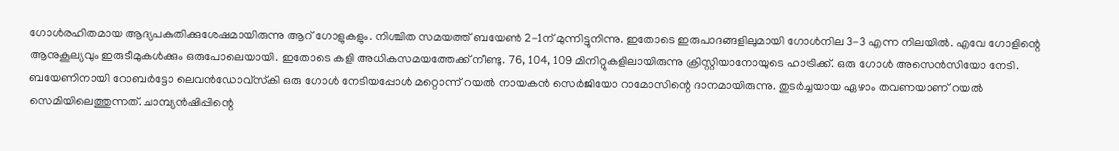ഗോള്‍രഹിതമായ ആദ്യപകുതിക്കുശേഷമായിരുന്നു ആറ് ഗോളുകളും. നിശ്ചിത സമയത്ത് ബയേണ്‍ 2-1ന് മുന്നിട്ടുനിന്നു. ഇതോടെ ഇരുപാദങ്ങളിലുമായി ഗോള്‍നില 3-3 എന്ന നിലയില്‍. എവേ ഗോളിന്റെ ആനുകൂല്യവും ഇരുടീമുകള്‍ക്കും ഒരുപോലെയായി. ഇതോടെ കളി അധികസമയത്തേക്ക് നീണ്ടു. 76, 104, 109 മിനിറ്റുകളിലായിരുന്നു ക്രിസ്റ്റിയാനോയുടെ ഹാട്രിക്ക്. ഒരു ഗോള്‍ അസെന്‍സിയോ നേടി. ബയേണിനായി റോബര്‍ട്ടോ ലെവന്‍ഡോവ്‌സ്‌കി ഒരു ഗോള്‍ നേടിയപ്പോള്‍ മറ്റൊന്ന് റയല്‍ നായകന്‍ സെര്‍ജിയോ റാമോസിന്റെ ദാനമായിരുന്നു. തുടര്‍ച്ചയായ ഏഴാം തവണയാണ് റയല്‍ സെമിയിലെത്തുന്നത്. ചാമ്പ്യന്‍ഷിപ്പിന്റെ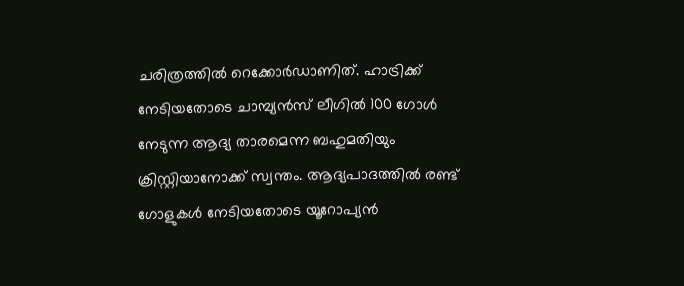ചരിത്രത്തില്‍ റെക്കോര്‍ഡാണിത്. ഹാട്രിക്ക് നേടിയതോടെ ചാമ്പ്യന്‍സ് ലീഗില്‍ 100 ഗോള്‍ നേടുന്ന ആദ്യ താരമെന്ന ബഹുമതിയും ക്രിസ്റ്റിയാനോക്ക് സ്വന്തം. ആദ്യപാദത്തില്‍ രണ്ട് ഗോളുകള്‍ നേടിയതോടെ യൂറോപ്യന്‍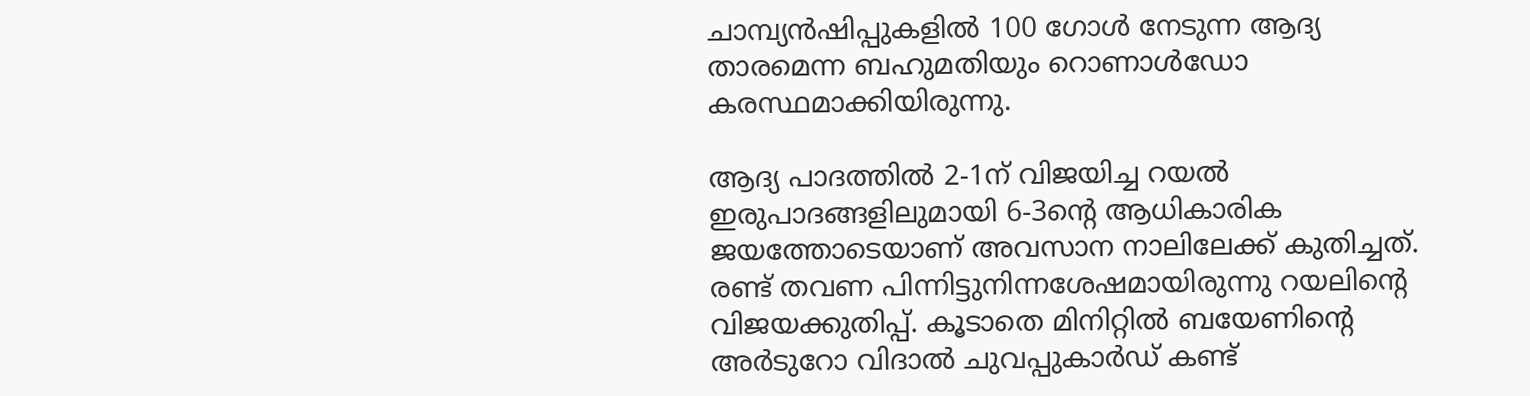ചാമ്പ്യന്‍ഷിപ്പുകളില്‍ 100 ഗോള്‍ നേടുന്ന ആദ്യ താരമെന്ന ബഹുമതിയും റൊണാള്‍ഡോ കരസ്ഥമാക്കിയിരുന്നു.

ആദ്യ പാദത്തില്‍ 2-1ന് വിജയിച്ച റയല്‍ ഇരുപാദങ്ങളിലുമായി 6-3ന്റെ ആധികാരിക ജയത്തോടെയാണ് അവസാന നാലിലേക്ക് കുതിച്ചത്. രണ്ട് തവണ പിന്നിട്ടുനിന്നശേഷമായിരുന്നു റയലിന്റെ വിജയക്കുതിപ്പ്. കൂടാതെ മിനിറ്റില്‍ ബയേണിന്റെ അര്‍ടുറോ വിദാല്‍ ചുവപ്പുകാര്‍ഡ് കണ്ട്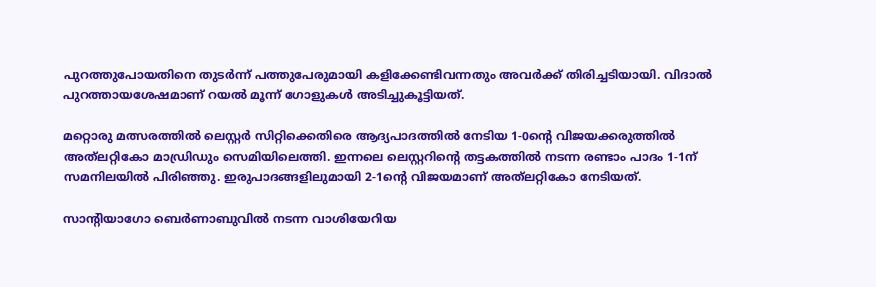പുറത്തുപോയതിനെ തുടര്‍ന്ന് പത്തുപേരുമായി കളിക്കേണ്ടിവന്നതും അവര്‍ക്ക് തിരിച്ചടിയായി. വിദാല്‍ പുറത്തായശേഷമാണ് റയല്‍ മൂന്ന് ഗോളുകള്‍ അടിച്ചുകൂട്ടിയത്.

മറ്റൊരു മത്സരത്തില്‍ ലെസ്റ്റര്‍ സിറ്റിക്കെതിരെ ആദ്യപാദത്തില്‍ നേടിയ 1-0ന്റെ വിജയക്കരുത്തില്‍ അത്‌ലറ്റികോ മാഡ്രിഡും സെമിയിലെത്തി. ഇന്നലെ ലെസ്റ്ററിന്റെ തട്ടകത്തില്‍ നടന്ന രണ്ടാം പാദം 1-1ന് സമനിലയില്‍ പിരിഞ്ഞു. ഇരുപാദങ്ങളിലുമായി 2-1ന്റെ വിജയമാണ് അത്‌ലറ്റികോ നേടിയത്.

സാന്റിയാഗോ ബെര്‍ണാബുവില്‍ നടന്ന വാശിയേറിയ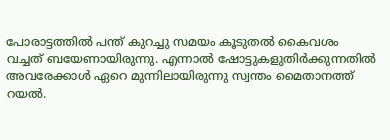പോരാട്ടത്തില്‍ പന്ത് കുറച്ചു സമയം കൂടുതല്‍ കൈവശം വച്ചത് ബയേണായിരുന്നു. എന്നാല്‍ ഷോട്ടുകളുതിര്‍ക്കുന്നതില്‍ അവരേക്കാള്‍ ഏറെ മുന്നിലായിരുന്നു സ്വന്തം മൈതാനത്ത് റയല്‍.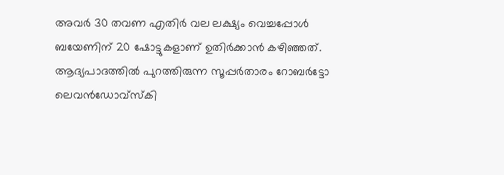അവര്‍ 30 തവണ എതിര്‍ വല ലക്ഷ്യം വെച്ചപ്പോള്‍ ബയേണിന് 20 ഷോട്ടുകളാണ് ഉതിര്‍ക്കാന്‍ കഴിഞ്ഞത്. ആദ്യപാദത്തില്‍ പുറത്തിരുന്ന സൂപ്പര്‍താരം റോബര്‍ട്ടോ ലെവന്‍ഡോവ്‌സ്‌കി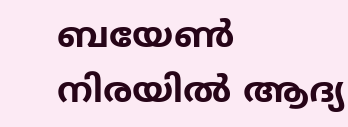ബയേണ്‍ നിരയില്‍ ആദ്യ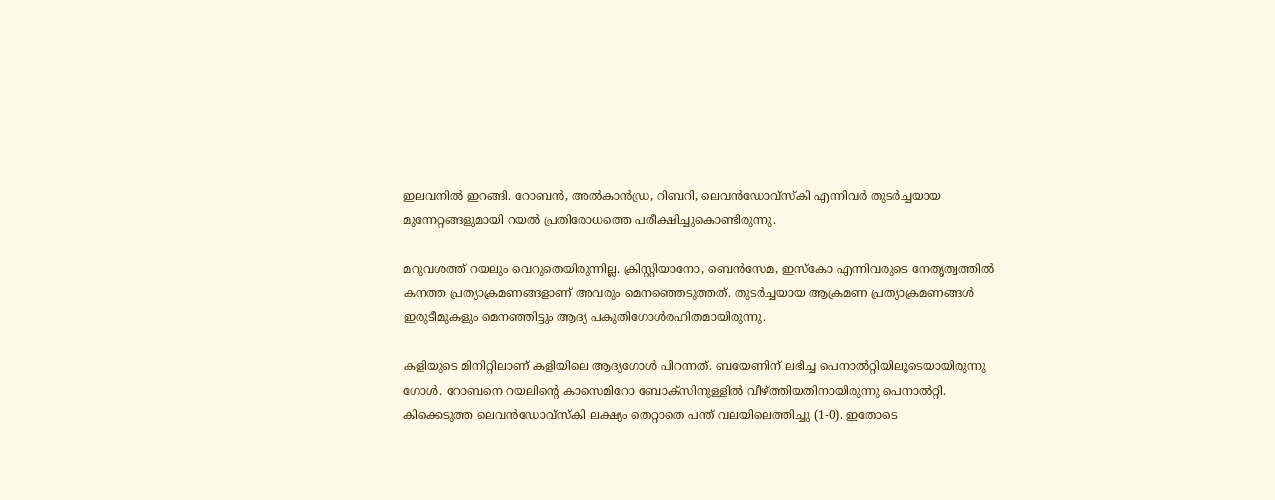ഇലവനില്‍ ഇറങ്ങി. റോബന്‍, അല്‍കാന്‍ഡ്ര, റിബറി, ലെവന്‍ഡോവ്‌സ്‌കി എന്നിവര്‍ തുടര്‍ച്ചയായ മുന്നേറ്റങ്ങളുമായി റയല്‍ പ്രതിരോധത്തെ പരീക്ഷിച്ചുകൊണ്ടിരുന്നു.

മറുവശത്ത് റയലും വെറുതെയിരുന്നില്ല. ക്രിസ്റ്റിയാനോ, ബെന്‍സേമ, ഇസ്‌കോ എന്നിവരുടെ നേതൃത്വത്തില്‍ കനത്ത പ്രത്യാക്രമണങ്ങളാണ് അവരും മെനഞ്ഞെടുത്തത്. തുടര്‍ച്ചയായ ആക്രമണ പ്രത്യാക്രമണങ്ങള്‍ ഇരുടീമുകളും മെനഞ്ഞിട്ടും ആദ്യ പകുതിഗോള്‍രഹിതമായിരുന്നു.

കളിയുടെ മിനിറ്റിലാണ് കളിയിലെ ആദ്യഗോള്‍ പിറന്നത്. ബയേണിന് ലഭിച്ച പെനാല്‍റ്റിയിലൂടെയായിരുന്നു ഗോള്‍. റോബനെ റയലിന്റെ കാസെമിറോ ബോക്‌സിനുള്ളില്‍ വീഴ്‌ത്തിയതിനായിരുന്നു പെനാല്‍റ്റി. കിക്കെടുത്ത ലെവന്‍ഡോവ്‌സ്‌കി ലക്ഷ്യം തെറ്റാതെ പന്ത് വലയിലെത്തിച്ചു (1-0). ഇതോടെ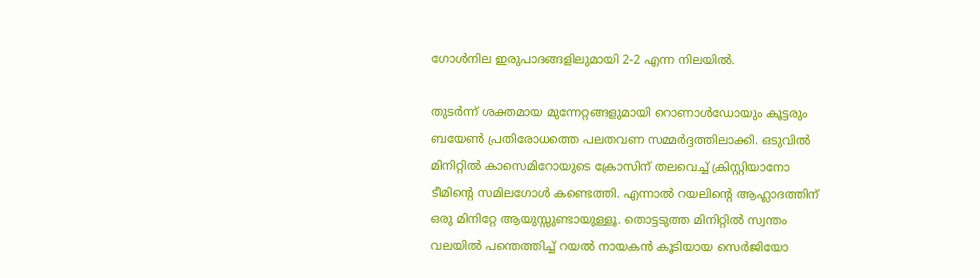ഗോള്‍നില ഇരുപാദങ്ങളിലുമായി 2-2 എന്ന നിലയില്‍.

തുടര്‍ന്ന് ശക്തമായ മുന്നേറ്റങ്ങളുമായി റൊണാള്‍ഡോയും കൂട്ടരും ബയേണ്‍ പ്രതിരോധത്തെ പലതവണ സമ്മര്‍ദ്ദത്തിലാക്കി. ഒടുവില്‍ മിനിറ്റില്‍ കാസെമിറോയുടെ ക്രോസിന് തലവെച്ച് ക്രിസ്റ്റിയാനോ ടീമിന്റെ സമിലഗോള്‍ കണ്ടെത്തി. എന്നാല്‍ റയലിന്റെ ആഹ്ലാദത്തിന് ഒരു മിനിറ്റേ ആയുസ്സുണ്ടായുള്ളൂ. തൊട്ടടുത്ത മിനിറ്റില്‍ സ്വന്തം വലയില്‍ പന്തെത്തിച്ച് റയല്‍ നായകന്‍ കൂടിയായ സെര്‍ജിയോ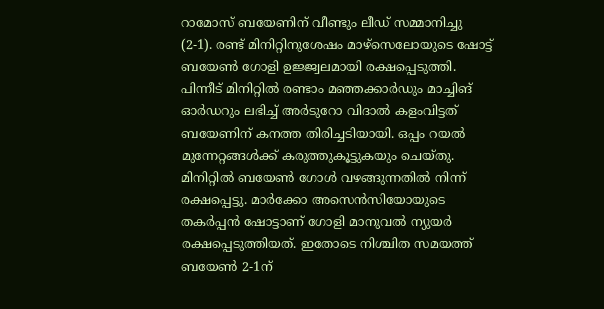റാമോസ് ബയേണിന് വീണ്ടും ലീഡ് സമ്മാനിച്ചു (2-1). രണ്ട് മിനിറ്റിനുശേഷം മാഴ്‌സെലോയുടെ ഷോട്ട് ബയേണ്‍ ഗോളി ഉജ്ജ്വലമായി രക്ഷപ്പെടുത്തി. പിന്നീട് മിനിറ്റില്‍ രണ്ടാം മഞ്ഞക്കാര്‍ഡും മാച്ചിങ് ഓര്‍ഡറും ലഭിച്ച് അര്‍ടുറോ വിദാല്‍ കളംവിട്ടത് ബയേണിന് കനത്ത തിരിച്ചടിയായി. ഒപ്പം റയല്‍ മുന്നേറ്റങ്ങള്‍ക്ക് കരുത്തുകൂട്ടുകയും ചെയ്തു. മിനിറ്റില്‍ ബയേണ്‍ ഗോള്‍ വഴങ്ങുന്നതില്‍ നിന്ന് രക്ഷപ്പെട്ടു. മാര്‍ക്കോ അസെന്‍സിയോയുടെ തകര്‍പ്പന്‍ ഷോട്ടാണ് ഗോളി മാനുവല്‍ ന്യുയര്‍ രക്ഷപ്പെടുത്തിയത്. ഇതോടെ നിശ്ചിത സമയത്ത് ബയേണ്‍ 2-1ന്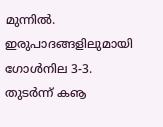മുന്നില്‍. ഇരുപാദങ്ങളിലുമായി ഗോള്‍നില 3-3. തുടര്‍ന്ന് കൡ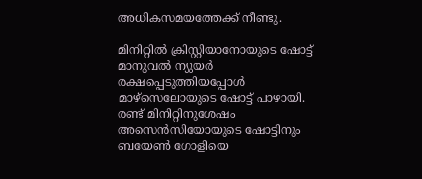അധികസമയത്തേക്ക് നീണ്ടു.

മിനിറ്റില്‍ ക്രിസ്റ്റിയാനോയുടെ ഷോട്ട് മാനുവല്‍ ന്യുയര്‍ രക്ഷപ്പെടുത്തിയപ്പോള്‍ മാഴ്‌സെലോയുടെ ഷോട്ട് പാഴായി. രണ്ട് മിനിറ്റിനുശേഷം അസെന്‍സിയോയുടെ ഷോട്ടിനും ബയേണ്‍ ഗോളിയെ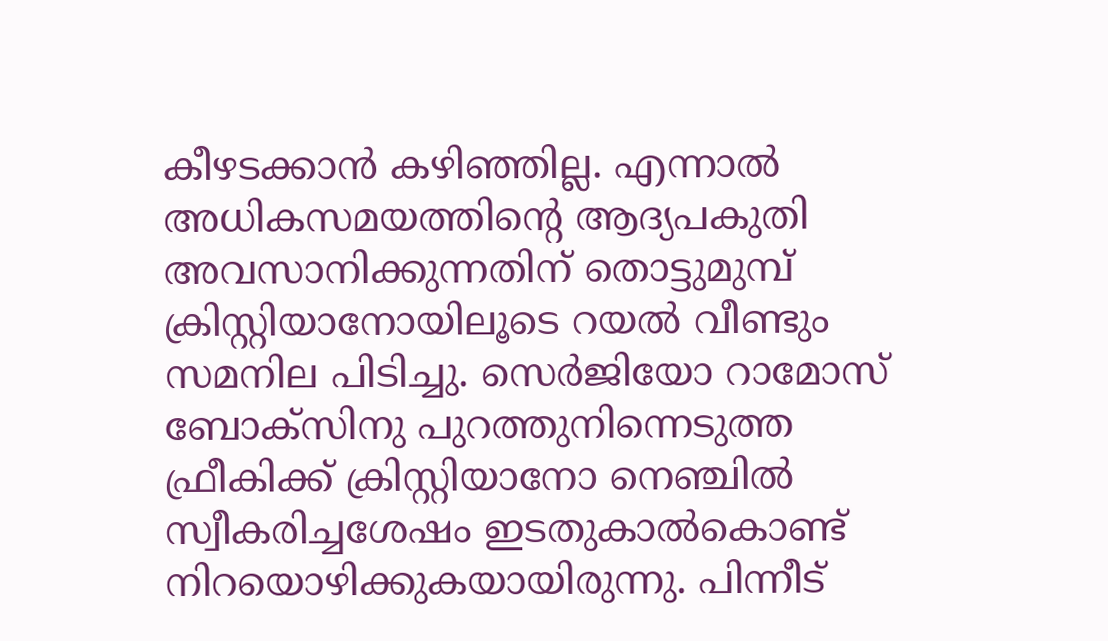കീഴടക്കാന്‍ കഴിഞ്ഞില്ല. എന്നാല്‍ അധികസമയത്തിന്റെ ആദ്യപകുതി അവസാനിക്കുന്നതിന് തൊട്ടുമുമ്പ് ക്രിസ്റ്റിയാനോയിലൂടെ റയല്‍ വീണ്ടും സമനില പിടിച്ചു. സെര്‍ജിയോ റാമോസ് ബോക്‌സിനു പുറത്തുനിന്നെടുത്ത ഫ്രീകിക്ക് ക്രിസ്റ്റിയാനോ നെഞ്ചില്‍ സ്വീകരിച്ചശേഷം ഇടതുകാല്‍കൊണ്ട് നിറയൊഴിക്കുകയായിരുന്നു. പിന്നീട്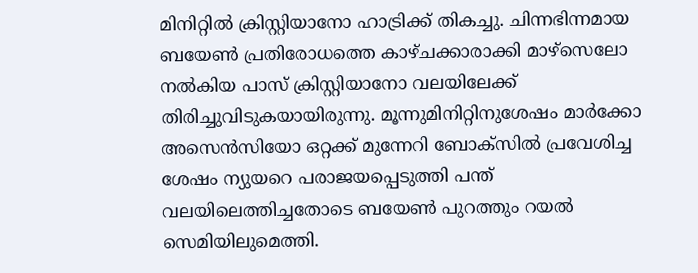മിനിറ്റില്‍ ക്രിസ്റ്റിയാനോ ഹാട്രിക്ക് തികച്ചു. ചിന്നഭിന്നമായ ബയേണ്‍ പ്രതിരോധത്തെ കാഴ്ചക്കാരാക്കി മാഴ്‌സെലോ നല്‍കിയ പാസ് ക്രിസ്റ്റിയാനോ വലയിലേക്ക് തിരിച്ചുവിടുകയായിരുന്നു. മൂന്നുമിനിറ്റിനുശേഷം മാര്‍ക്കോ അസെന്‍സിയോ ഒറ്റക്ക് മുന്നേറി ബോക്‌സില്‍ പ്രവേശിച്ച ശേഷം ന്യുയറെ പരാജയപ്പെടുത്തി പന്ത് വലയിലെത്തിച്ചതോടെ ബയേണ്‍ പുറത്തും റയല്‍ സെമിയിലുമെത്തി.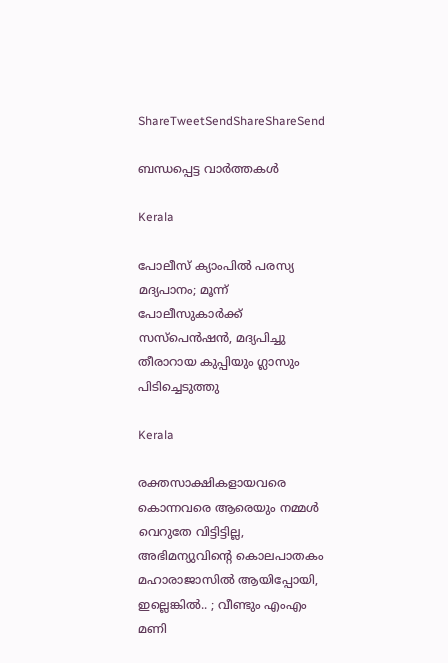ShareTweetSendShareShareSend

ബന്ധപ്പെട്ട വാര്‍ത്തകള്‍

Kerala

പോലീസ് ക്യാംപിൽ പരസ്യ മദ്യപാനം; മൂന്ന് പോലീസുകാർക്ക് സസ്പെൻഷൻ, മദ്യപിച്ചു തീരാറായ കുപ്പിയും ഗ്ലാസും പിടിച്ചെടുത്തു

Kerala

രക്തസാക്ഷികളായവരെ കൊന്നവരെ ആരെയും നമ്മൾ വെറുതേ വിട്ടിട്ടില്ല, അഭിമന്യുവിന്റെ കൊലപാതകം മഹാരാജാസിൽ ആയിപ്പോയി, ഇല്ലെങ്കിൽ.. ; വീണ്ടും എംഎം മണി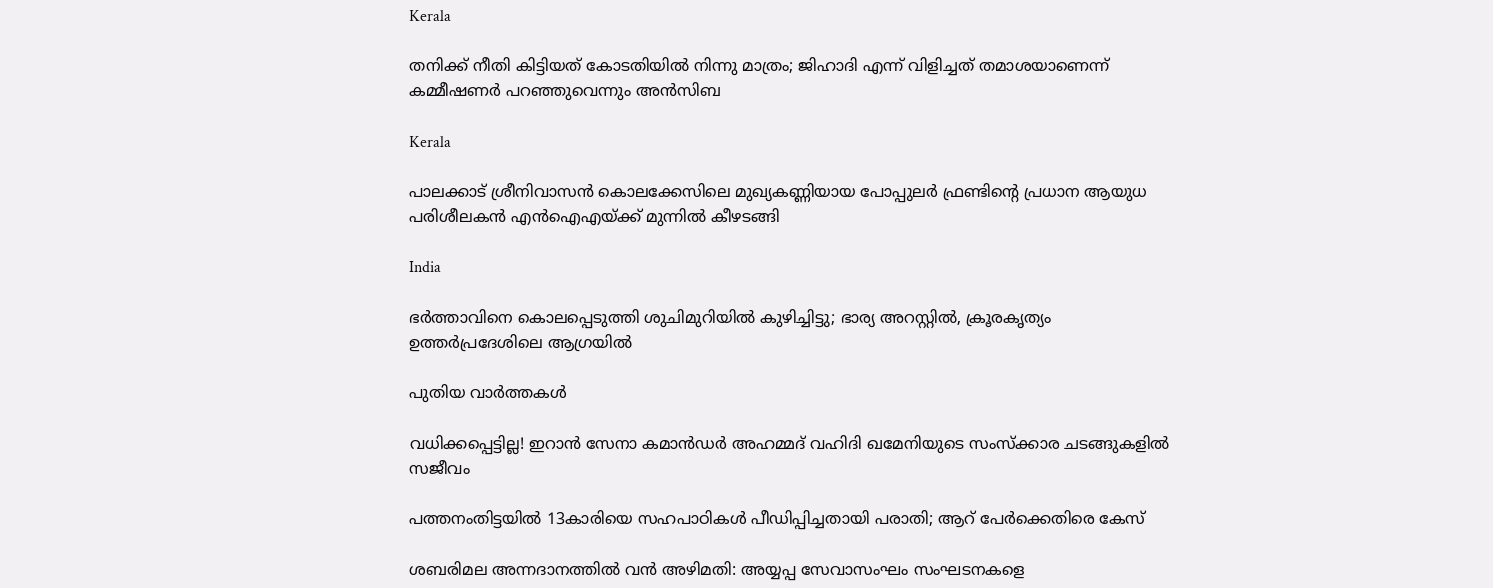Kerala

തനിക്ക് നീതി കിട്ടിയത് കോടതിയിൽ നിന്നു മാത്രം; ജിഹാദി എന്ന് വിളിച്ചത് തമാശയാണെന്ന് കമ്മീഷണർ പറഞ്ഞുവെന്നും അൻസിബ

Kerala

പാലക്കാട് ശ്രീനിവാസൻ കൊലക്കേസിലെ മുഖ്യകണ്ണിയായ പോപ്പുലർ ഫ്രണ്ടിന്റെ പ്രധാന ആയുധ പരിശീലകൻ എൻഐഎയ്‌ക്ക് മുന്നിൽ കീഴടങ്ങി

India

ഭർത്താവിനെ കൊലപ്പെടുത്തി ശുചിമുറിയിൽ കുഴിച്ചിട്ടു; ഭാര്യ അറസ്റ്റിൽ, ക്രൂരകൃത്യം ഉത്തര്‍പ്രദേശിലെ ആഗ്രയിൽ

പുതിയ വാര്‍ത്തകള്‍

വധിക്കപ്പെട്ടില്ല! ഇറാൻ സേനാ കമാൻഡർ അഹമ്മദ് വഹിദി ഖമേനിയുടെ സംസ്ക്കാര ചടങ്ങുകളിൽ സജീവം

പത്തനംതിട്ടയില്‍ 13കാരിയെ സഹപാഠികള്‍ പീഡിപ്പിച്ചതായി പരാതി; ആറ് പേര്‍ക്കെതിരെ കേസ്

ശബരിമല അന്നദാനത്തില്‍ വന്‍ അഴിമതി: അയ്യപ്പ സേവാസംഘം സംഘടനകളെ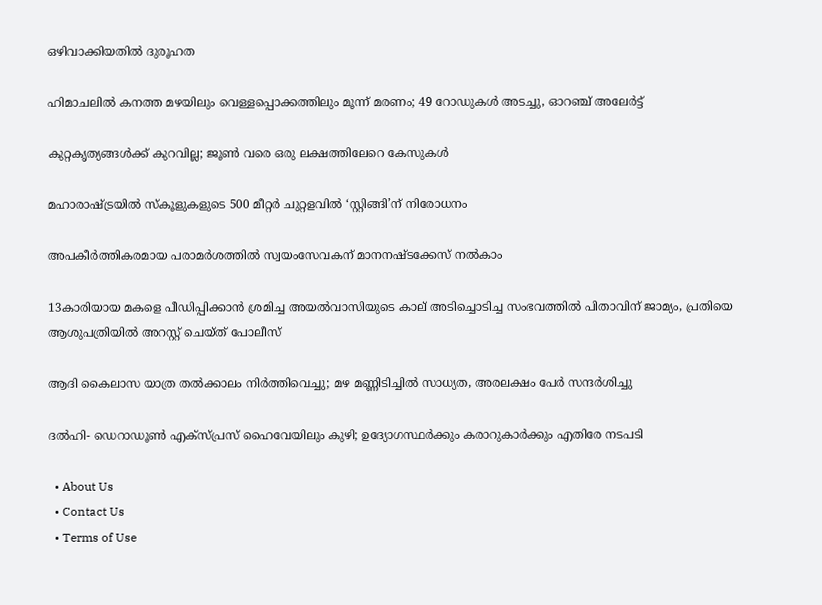ഒഴിവാക്കിയതില്‍ ദുരൂഹത

ഹിമാചലിൽ കനത്ത മഴയിലും വെള്ളപ്പൊക്കത്തിലും മൂന്ന് മരണം; 49 റോഡുകൾ അടച്ചു, ഓറഞ്ച് അലേർട്ട്

കുറ്റകൃത്യങ്ങള്‍ക്ക് കുറവില്ല; ജൂണ്‍ വരെ ഒരു ലക്ഷത്തിലേറെ കേസുകള്‍

മഹാരാഷ്‌ട്രയില്‍ സ്‌കൂളുകളുടെ 500 മീറ്റര്‍ ചുറ്റളവില്‍ ‘സ്റ്റിങ്ങി’ന് നിരോധനം

അപകീര്‍ത്തികരമായ പരാമര്‍ശത്തില്‍ സ്വയംസേവകന് മാനനഷ്ടക്കേസ് നല്‍കാം

13കാരിയായ മകളെ പീഡിപ്പിക്കാൻ ശ്രമിച്ച അയൽവാസിയുടെ കാല് അടിച്ചൊടിച്ച സംഭവത്തിൽ പിതാവിന് ജാമ്യം, പ്രതിയെ ആശുപത്രിയിൽ അറസ്റ്റ് ചെയ്ത് പോലീസ്

ആദി കൈലാസ യാത്ര തൽക്കാലം നിർത്തിവെച്ചു; മഴ മണ്ണിടിച്ചിൽ സാധ്യത, അരലക്ഷം പേർ സന്ദർശിച്ചു

ദൽഹി- ഡെറാഡൂൺ എക്‌സ്പ്രസ് ഹൈവേയിലും കുഴി; ഉദ്യോഗസ്ഥർക്കും കരാറുകാർക്കും എതിരേ നടപടി

  • About Us
  • Contact Us
  • Terms of Use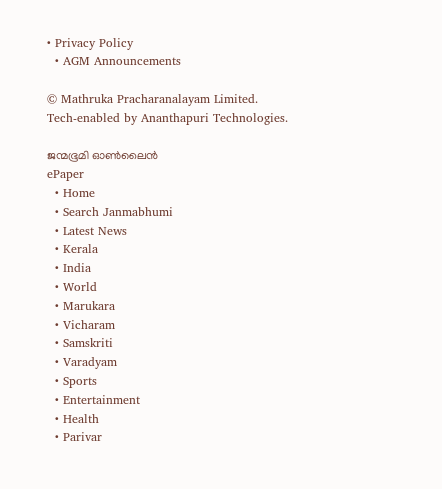• Privacy Policy
  • AGM Announcements

© Mathruka Pracharanalayam Limited.
Tech-enabled by Ananthapuri Technologies.

ജന്മഭൂമി ഓണ്‍ലൈന്‍
ePaper
  • Home
  • Search Janmabhumi
  • Latest News
  • Kerala
  • India
  • World
  • Marukara
  • Vicharam
  • Samskriti
  • Varadyam
  • Sports
  • Entertainment
  • Health
  • Parivar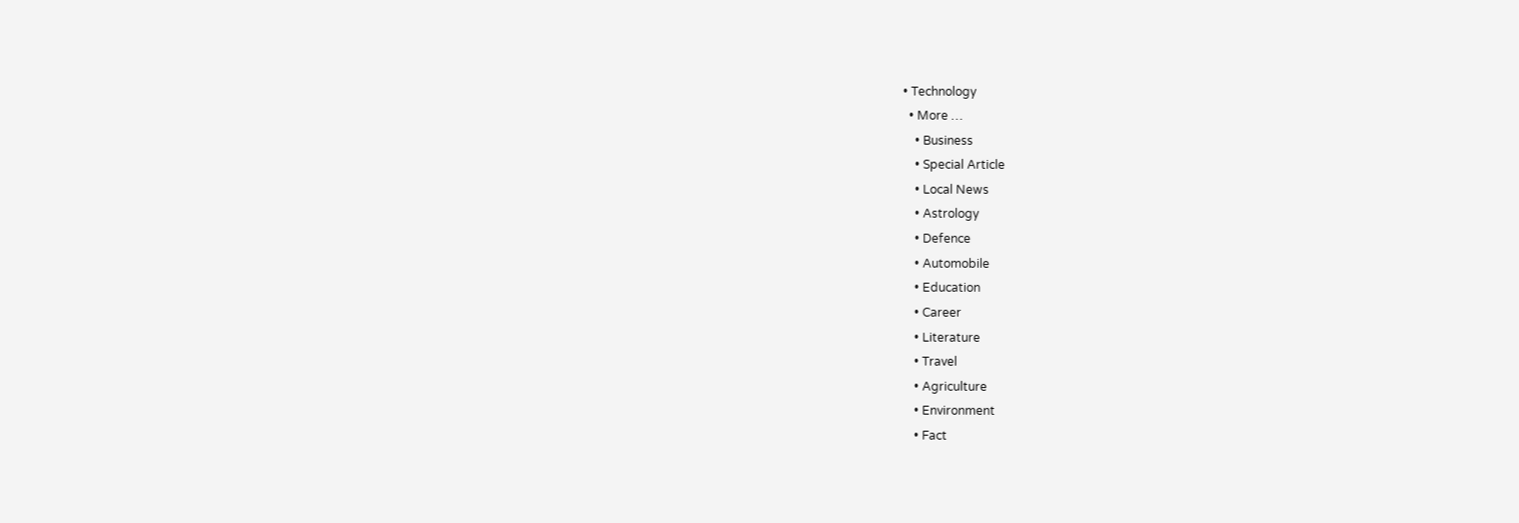• Technology
  • More …
    • Business
    • Special Article
    • Local News
    • Astrology
    • Defence
    • Automobile
    • Education
    • Career
    • Literature
    • Travel
    • Agriculture
    • Environment
    • Fact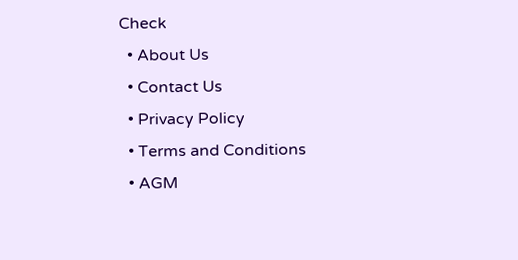Check
  • About Us
  • Contact Us
  • Privacy Policy
  • Terms and Conditions
  • AGM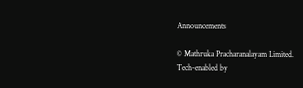Announcements

© Mathruka Pracharanalayam Limited.
Tech-enabled by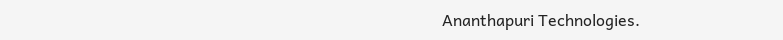Ananthapuri Technologies.